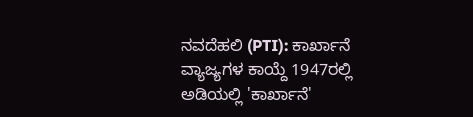ನವದೆಹಲಿ (PTI): ಕಾರ್ಖಾನೆ ವ್ಯಾಜ್ಯಗಳ ಕಾಯ್ದೆ 1947ರಲ್ಲಿ ಅಡಿಯಲ್ಲಿ 'ಕಾರ್ಖಾನೆ'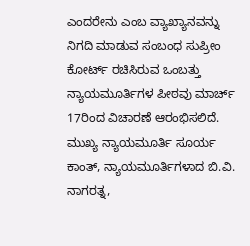ಎಂದರೇನು ಎಂಬ ವ್ಯಾಖ್ಯಾನವನ್ನು ನಿಗದಿ ಮಾಡುವ ಸಂಬಂಧ ಸುಪ್ರೀಂ ಕೋರ್ಟ್ ರಚಿಸಿರುವ ಒಂಬತ್ತು ನ್ಯಾಯಮೂರ್ತಿಗಳ ಪೀಠವು ಮಾರ್ಚ್ 17ರಿಂದ ವಿಚಾರಣೆ ಆರಂಭಿಸಲಿದೆ.
ಮುಖ್ಯ ನ್ಯಾಯಮೂರ್ತಿ ಸೂರ್ಯ ಕಾಂತ್, ನ್ಯಾಯಮೂರ್ತಿಗಳಾದ ಬಿ.ವಿ. ನಾಗರತ್ನ,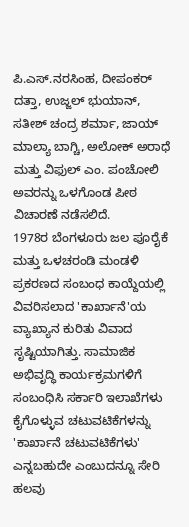ಪಿ.ಎಸ್.ನರಸಿಂಹ, ದೀಪಂಕರ್ ದತ್ತಾ, ಉಜ್ಜಲ್ ಭುಯಾನ್, ಸತೀಶ್ ಚಂದ್ರ ಶರ್ಮಾ, ಜಾಯ್ ಮಾಲ್ಯಾ ಬಾಗ್ಚಿ, ಅಲೋಕ್ ಅರಾಧೆ ಮತ್ತು ವಿಫುಲ್ ಎಂ. ಪಂಚೋಲಿ ಅವರನ್ನು ಒಳಗೊಂಡ ಪೀಠ ವಿಚಾರಣೆ ನಡೆಸಲಿದೆ.
1978ರ ಬೆಂಗಳೂರು ಜಲ ಪೂರೈಕೆ ಮತ್ತು ಒಳಚರಂಡಿ ಮಂಡಳಿ ಪ್ರಕರಣದ ಸಂಬಂಧ ಕಾಯ್ದೆಯಲ್ಲಿ ವಿವರಿಸಲಾದ 'ಕಾರ್ಖಾನೆ'ಯ ವ್ಯಾಖ್ಯಾನ ಕುರಿತು ವಿವಾದ ಸೃಷ್ಟಿಯಾಗಿತ್ತು. ಸಾಮಾಜಿಕ ಅಭಿವೃದ್ಧಿ ಕಾರ್ಯಕ್ರಮಗಳಿಗೆ ಸಂಬಂಧಿಸಿ ಸರ್ಕಾರಿ ಇಲಾಖೆಗಳು ಕೈಗೊಳ್ಳುವ ಚಟುವಟಿಕೆಗಳನ್ನು 'ಕಾರ್ಖಾನೆ ಚಟುವಟಿಕೆಗಳು' ಎನ್ನಬಹುದೇ ಎಂಬುದನ್ನೂ ಸೇರಿ ಹಲವು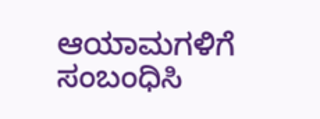ಆಯಾಮಗಳಿಗೆ ಸಂಬಂಧಿಸಿ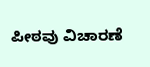ಪೀಠವು ವಿಚಾರಣೆ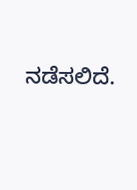ನಡೆಸಲಿದೆ.